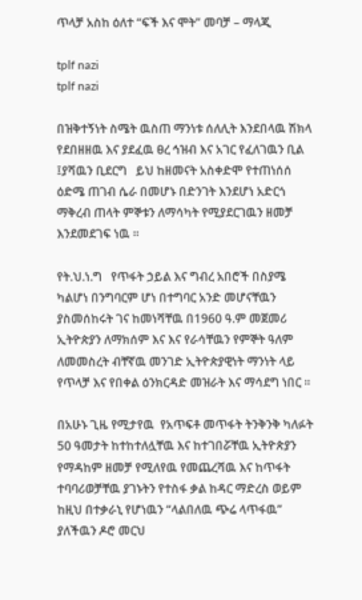ጥላቻ አስከ ዕለተ “ፍች እና ሞት” መባቻ – ማላጂ

tplf nazi
tplf nazi

በዝቅተኝነት ስሜት ዉስጠ ማንነቱ ሰለሊት እንደበላዉ ሽክላ  የደበዘዘዉ እና ያደፈዉ ፀረ ኅዝብ እና አገር የፈለገዉን ቢል ፤ያሻዉን ቢደርግ   ይህ ከዘመናት አስቀድሞ የተጠነሰሰ ዕድሜ ጠገብ ሴራ በመሆኑ በድንገት እንደሆነ አድርጎ ማቅረብ ጠላት ምኞቱን ለማሳካት የሚያደርገዉን ዘመቻ እንደመደገፍ ነዉ ፡፡

የት.ህ.ነ.ግ   የጥፋት ኃይል እና ግብረ አበሮች በስያሜ ካልሆነ በንግባርም ሆነ በተግባር አንድ መሆናቸዉን ያስመሰከሩት ገና ከመነሻቸዉ በ1960 ዓ.ም መጀመሪ ኢትዮጵያን ለማክሰም እና እና የራሳቸዉን የምኞት ዓለም  ለመመስረት ብቸኛዉ መንገድ ኢትዮጵያዊነት ማንነት ላይ የጥላቻ እና የበቀል ዕንክርዳድ መዝራት እና ማሳደግ ነበር ፡፡

በአሁኑ ጊዜ የሚታየዉ  የአጥፍቶ መጥፋት ትንቅንቅ ካለፉት 50 ዓመታት ከተከተለሏቸዉ እና ከተገበሯቸዉ ኢትዮጵያን የማዳከም ዘመቻ የሚለየዉ የመጨረሻዉ እና ከጥፋት ተባባሪወቻቸዉ ያገኑትን የተስፋ ቃል ከዳር ማድረስ ወይም ከዚህ በተቃራኒ የሆነዉን “ላልበለዉ ጭሬ ላጥፋዉ” ያለችዉን ዶሮ መርህ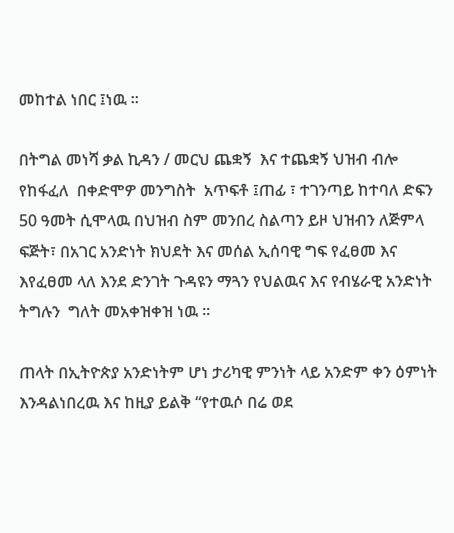መከተል ነበር ፤ነዉ ፡፡

በትግል መነሻ ቃል ኪዳን / መርህ ጨቋኝ  እና ተጨቋኝ ህዝብ ብሎ የከፋፈለ  በቀድሞዎ መንግስት  አጥፍቶ ፤ጠፊ ፣ ተገንጣይ ከተባለ ድፍን 50 ዓመት ሲሞላዉ በህዝብ ስም መንበረ ስልጣን ይዞ ህዝብን ለጅምላ ፍጅት፣ በአገር አንድነት ክህደት እና መሰል ኢሰባዊ ግፍ የፈፀመ እና እየፈፀመ ላለ እንደ ድንገት ጉዳዩን ማጓን የህልዉና እና የብሄራዊ አንድነት ትግሉን  ግለት መአቀዝቀዝ ነዉ ፡፡

ጠላት በኢትዮጵያ አንድነትም ሆነ ታሪካዊ ምንነት ላይ አንድም ቀን ዕምነት እንዳልነበረዉ እና ከዚያ ይልቅ “የተዉሶ በሬ ወደ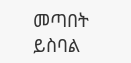መጣበት ይስባል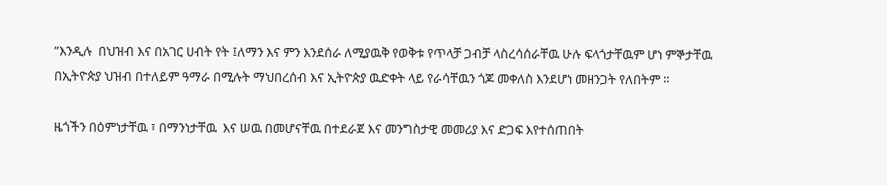”እንዲሉ  በህዝብ እና በአገር ሀብት የት ፤ለማን እና ምን እንደሰራ ለሚያዉቅ የወቅቱ የጥላቻ ጋብቻ ላስረሳሰራቸዉ ሁሉ ፍላጎታቸዉም ሆነ ምኞታቸዉ በኢትዮጵያ ህዝብ በተለይም ዓማራ በሚሉት ማህበረሰብ እና ኢትዮጵያ ዉድቀት ላይ የራሳቸዉን ጎጆ መቀለስ እንደሆነ መዘንጋት የለበትም ፡፡

ዜጎችን በዕምነታቸዉ ፣ በማንነታቸዉ  እና ሠዉ በመሆናቸዉ በተደራጀ እና መንግስታዊ መመሪያ እና ድጋፍ እየተሰጠበት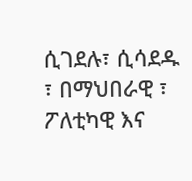ሲገደሉ፣ ሲሳደዱ ፣ በማህበራዊ ፣ ፖለቲካዊ እና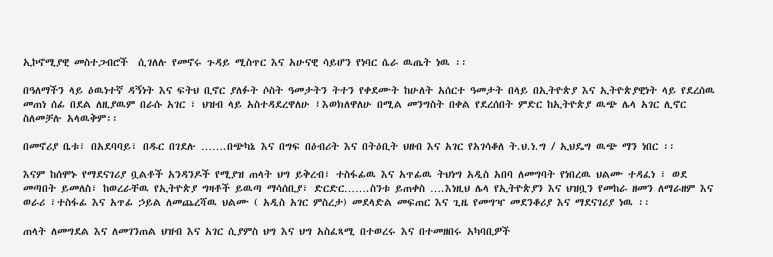ኢኮኖሚያዊ መስተጋብሮች  ሲገለሉ የመኖሩ ጉዳይ ሚስጥር እና አሁናዊ ሳይሆን የነባር ሴራ ዉጤት ነዉ ፡፡

በዓለማችን ላይ ዕዉነተኛ ዳኝነት እና ፍትህ ቢኖር ያለፉት ሶስት ዓመታትን ትተን የቀደሙት ከሁለት አሰርተ ዓመታት በላይ በኢትዮጵያ እና ኢትዮጵያዊነት ላይ የደረሰዉ መጠነ ሰፊ በደል ለዚያዉም በራሱ አገር ፣ ህዝብ ላይ አስተዳደረዋለሁ ፤እወክለዋለሁ በሚል መንግስት በቀል የደረሰበት ምድር ከኢትዮጵያ ዉጭ ሌላ አገር ሊኖር ስለመቻሉ አላዉቅም፡፡

በመኖሪያ ቤቱ፣ በአደባባይ፣ በዱር በገደሉ …….በጭካኔ እና በግፍ በዕብሪት እና በትዕቢት ህዘብ እና አገር የአገሳቆለ ት.ህ.ነ.ግ / ኢህዴግ ዉጭ ማን ነበር ፡፡

እናም ከሰሞኑ የማደናገሪያ ቧልቶች አንዳንዶች የሚያዝ ጠላት ህግ ይቅረብ፣ ተስፋፊዉ እና አጥፊዉ ትህነግ አዲስ አበባ ለመግባት የነበረዉ ህልሙ ተዳፈነ ፣ ወደ መጣበት ይመለስ፣ ከወረራቸዉ የኢትዮጵያ ግዛቶች ይዉጣ ማሳሰቢያ፣ ድርድር…….ስንቱ ይጠቀስ ….እነዚህ ሌላ የኢትዮጵያን እና ህዝቧን የመከራ ዘመን ለማራዘም እና ወራሪ ፣ተስፋፊ እና አጥፊ ኃይል ለመጨረሻዉ ህልሙ ( አዲስ አገር ምስረታ) መደላድል መፍጠር እና ጊዜ የመግዣ መደንቆሪያ እና ማደናገሪያ ነዉ ፡፡

ጠላት ለመግደል እና ለመገንጠል ህዝብ እና አገር ሲያምስ ህግ እና ህግ አስፈጻሚ በተወረሩ እና በተመዘበሩ አካባቢዎች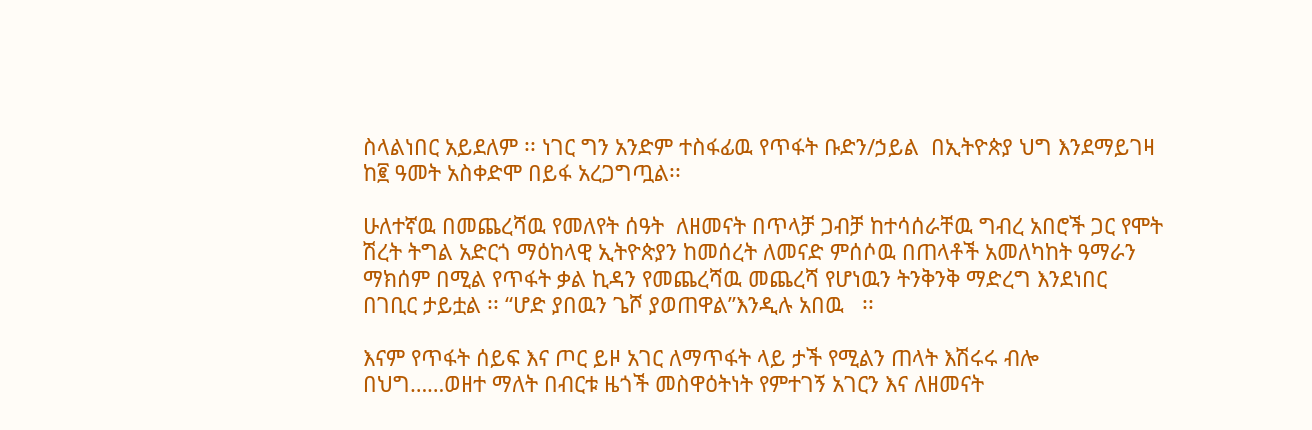ስላልነበር አይደለም ፡፡ ነገር ግን አንድም ተስፋፊዉ የጥፋት ቡድን/ኃይል  በኢትዮጵያ ህግ እንደማይገዛ ከ፪ ዓመት አስቀድሞ በይፋ አረጋግጧል፡፡

ሁለተኛዉ በመጨረሻዉ የመለየት ሰዓት  ለዘመናት በጥላቻ ጋብቻ ከተሳሰራቸዉ ግብረ አበሮች ጋር የሞት ሽረት ትግል አድርጎ ማዕከላዊ ኢትዮጵያን ከመሰረት ለመናድ ምሰሶዉ በጠላቶች አመለካከት ዓማራን ማክሰም በሚል የጥፋት ቃል ኪዳን የመጨረሻዉ መጨረሻ የሆነዉን ትንቅንቅ ማድረግ እንደነበር በገቢር ታይቷል ፡፡ “ሆድ ያበዉን ጌሾ ያወጠዋል”እንዲሉ አበዉ   ፡፡

እናም የጥፋት ሰይፍ እና ጦር ይዞ አገር ለማጥፋት ላይ ታች የሚልን ጠላት እሽሩሩ ብሎ  በህግ……ወዘተ ማለት በብርቱ ዜጎች መስዋዕትነት የምተገኝ አገርን እና ለዘመናት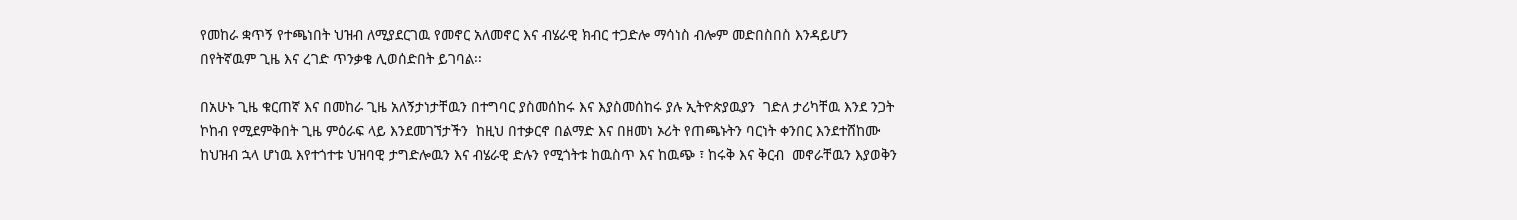የመከራ ቋጥኝ የተጫነበት ህዝብ ለሚያደርገዉ የመኖር አለመኖር እና ብሄራዊ ክብር ተጋድሎ ማሳነስ ብሎም መድበስበስ እንዳይሆን በየትኛዉም ጊዜ እና ረገድ ጥንቃቄ ሊወሰድበት ይገባል፡፡

በአሁኑ ጊዜ ቁርጠኛ እና በመከራ ጊዜ አለኝታነታቸዉን በተግባር ያስመሰከሩ እና እያስመሰከሩ ያሉ ኢትዮጵያዉያን  ገድለ ታሪካቸዉ እንደ ንጋት ኮከብ የሚደምቅበት ጊዜ ምዕራፍ ላይ እንደመገኘታችን  ከዚህ በተቃርኖ በልማድ እና በዘመነ ኦሪት የጠጫኑትን ባርነት ቀንበር እንደተሸከሙ  ከህዝብ ኋላ ሆነዉ እየተጎተቱ ህዝባዊ ታግድሎዉን እና ብሄራዊ ድሉን የሚጎትቱ ከዉስጥ እና ከዉጭ ፣ ከሩቅ እና ቅርብ  መኖራቸዉን እያወቅን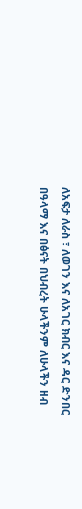ለአፍታ ለራስ ፣ ለወገን እና ለአገር ክብር እና ዳር ድንበር  በዓላማ እና በፅናት በህብረት ሁላችንም ለሁላችን ዘብ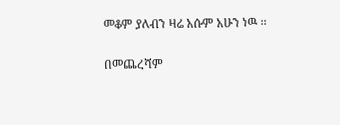መቆም ያለብን ዛሬ አሱም አሁን ነዉ ፡፡

በመጨረሻም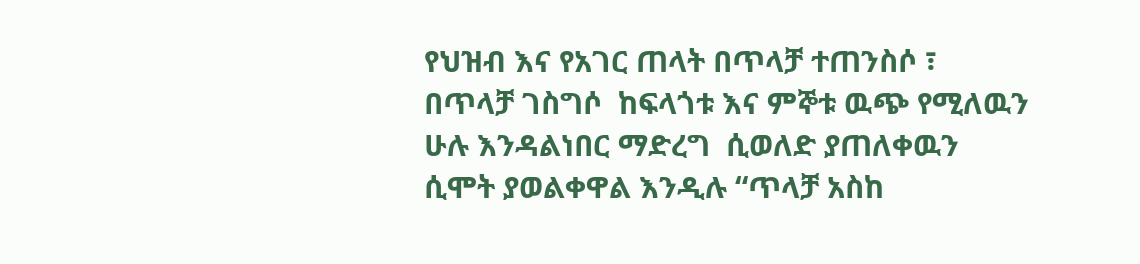የህዝብ እና የአገር ጠላት በጥላቻ ተጠንስሶ ፣ በጥላቻ ገስግሶ  ከፍላጎቱ እና ምኞቱ ዉጭ የሚለዉን ሁሉ እንዳልነበር ማድረግ  ሲወለድ ያጠለቀዉን ሲሞት ያወልቀዋል እንዲሉ “ጥላቻ አስከ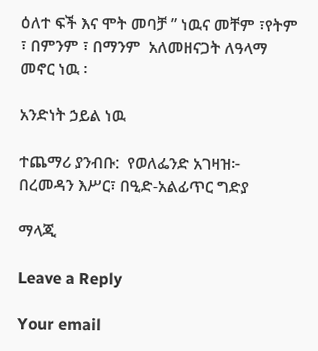ዕለተ ፍች እና ሞት መባቻ ” ነዉና መቸም ፣የትም ፣ በምንም ፣ በማንም  አለመዘናጋት ለዓላማ መኖር ነዉ ፡

አንድነት ኃይል ነዉ

ተጨማሪ ያንብቡ:  የወለፌንድ አገዛዝ፦ በረመዳን እሥር፣ በዒድ-አልፊጥር ግድያ

ማላጂ

Leave a Reply

Your email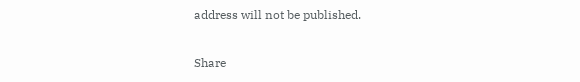address will not be published.

Share